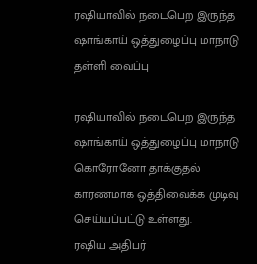ரஷியாவில் நடைபெற இருந்த ஷாங்காய் ஒத்துழைப்பு மாநாடு தள்ளி வைப்பு

ரஷியாவில் நடைபெற இருந்த ஷாங்காய் ஒத்துழைப்பு மாநாடு கொரோனோ தாக்குதல் காரணமாக ஒத்திவைக்க முடிவு செய்யப்பட்டு உள்ளது.
ரஷிய அதிபர்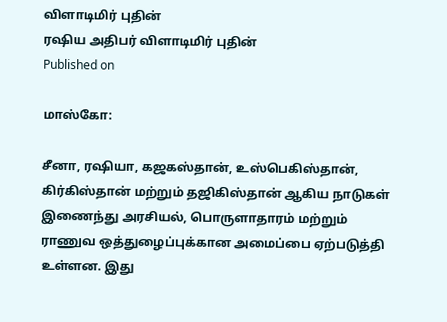விளாடிமிர் புதின்
ரஷிய அதிபர் விளாடிமிர் புதின்
Published on

மாஸ்கோ:

சீனா, ரஷியா, கஜகஸ்தான், உஸ்பெகிஸ்தான், கிர்கிஸ்தான் மற்றும் தஜிகிஸ்தான் ஆகிய நாடுகள் இணைந்து அரசியல், பொருளாதாரம் மற்றும் ராணுவ ஒத்துழைப்புக்கான அமைப்பை ஏற்படுத்தி உள்ளன. இது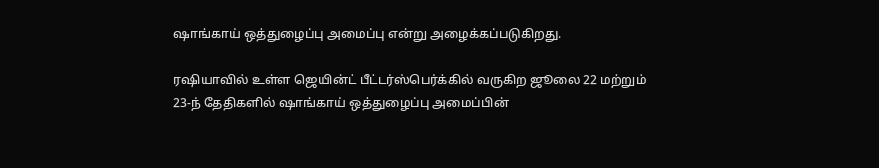ஷாங்காய் ஒத்துழைப்பு அமைப்பு என்று அழைக்கப்படுகிறது.

ரஷியாவில் உள்ள ஜெயின்ட் பீட்டர்ஸ்பெர்க்கில் வருகிற ஜூலை 22 மற்றும் 23-ந் தேதிகளில் ஷாங்காய் ஒத்துழைப்பு அமைப்பின்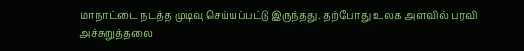மாநாட்டை நடத்த முடிவு செய்யப்பட்டு இருந்தது. தற்போது உலக அளவில் பரவி அச்சுறுத்தலை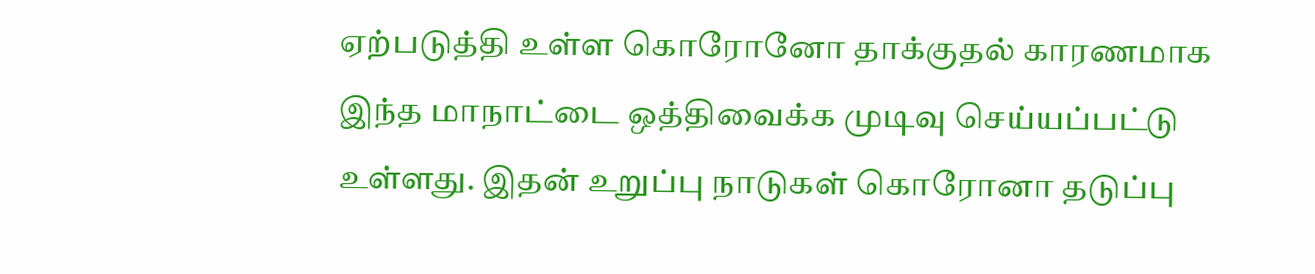ஏற்படுத்தி உள்ள கொரோனோ தாக்குதல் காரணமாக இந்த மாநாட்டை ஒத்திவைக்க முடிவு செய்யப்பட்டு உள்ளது. இதன் உறுப்பு நாடுகள் கொரோனா தடுப்பு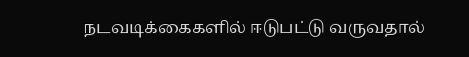நடவடிக்கைகளில் ஈடுபட்டு வருவதால்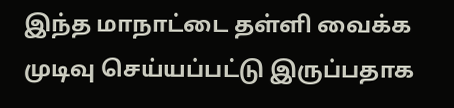இந்த மாநாட்டை தள்ளி வைக்க முடிவு செய்யப்பட்டு இருப்பதாக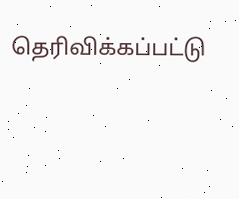தெரிவிக்கப்பட்டு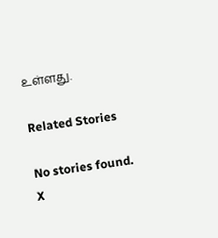உள்ளது.

Related Stories

No stories found.
X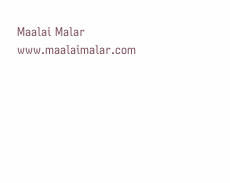Maalai Malar
www.maalaimalar.com